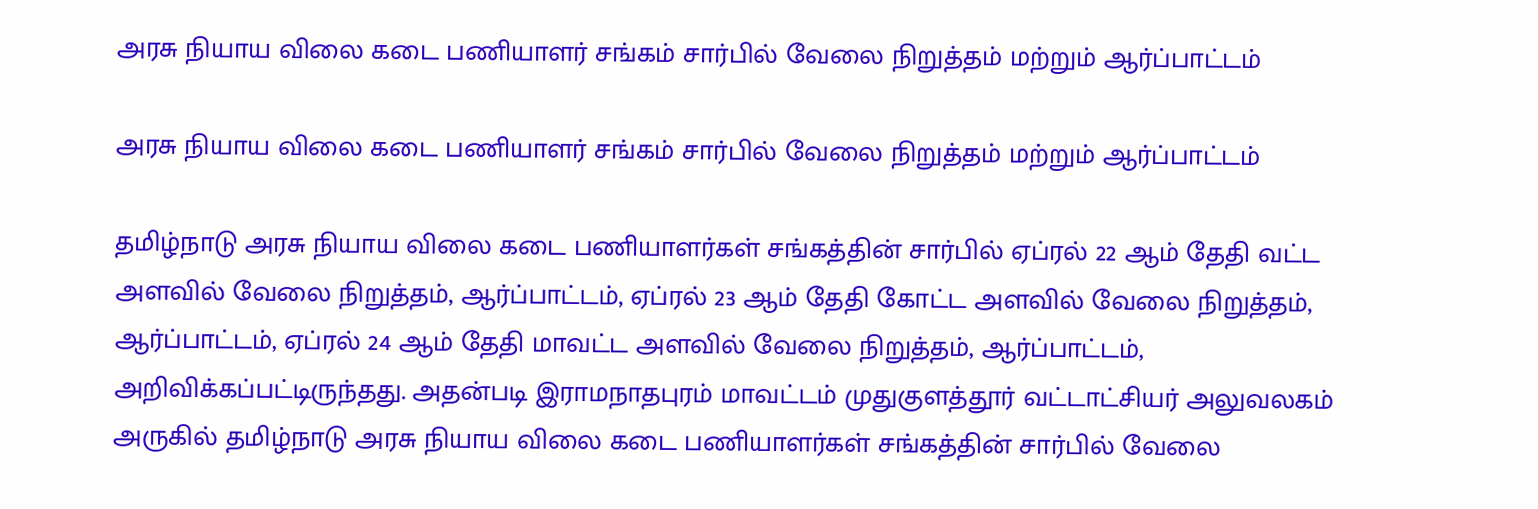அரசு நியாய விலை கடை பணியாளர் சங்கம் சார்பில் வேலை நிறுத்தம் மற்றும் ஆர்ப்பாட்டம்

அரசு நியாய விலை கடை பணியாளர் சங்கம் சார்பில் வேலை நிறுத்தம் மற்றும் ஆர்ப்பாட்டம்

தமிழ்நாடு அரசு நியாய விலை கடை பணியாளர்கள் சங்கத்தின் சார்பில் ஏப்ரல் 22 ஆம் தேதி வட்ட அளவில் வேலை நிறுத்தம், ஆர்ப்பாட்டம், ஏப்ரல் 23 ஆம் தேதி கோட்ட அளவில் வேலை நிறுத்தம், ஆர்ப்பாட்டம், ஏப்ரல் 24 ஆம் தேதி மாவட்ட அளவில் வேலை நிறுத்தம், ஆர்ப்பாட்டம், அறிவிக்கப்பட்டிருந்தது. அதன்படி இராமநாதபுரம் மாவட்டம் முதுகுளத்தூர் வட்டாட்சியர் அலுவலகம் அருகில் தமிழ்நாடு அரசு நியாய விலை கடை பணியாளர்கள் சங்கத்தின் சார்பில் வேலை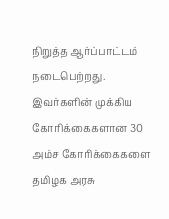நிறுத்த ஆர்ப்பாட்டம் நடைபெற்றது. இவர்களின் முக்கிய கோரிக்கைகளான 30 அம்ச கோரிக்கைகளை தமிழக அரசு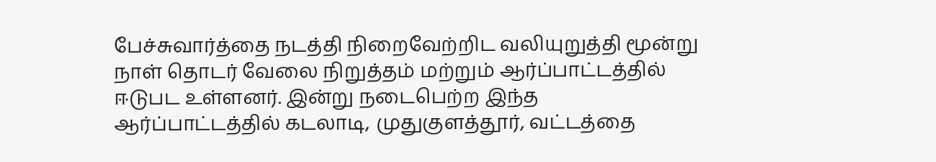பேச்சுவார்த்தை நடத்தி நிறைவேற்றிட வலியுறுத்தி மூன்று நாள் தொடர் வேலை நிறுத்தம் மற்றும் ஆர்ப்பாட்டத்தில் ஈடுபட உள்ளனர். இன்று நடைபெற்ற இந்த ஆர்ப்பாட்டத்தில் கடலாடி, முதுகுளத்தூர், வட்டத்தை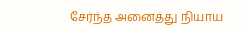சேர்ந்த அனைத்து நியாய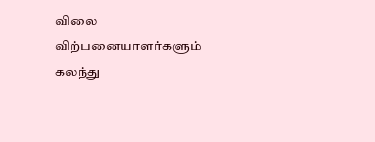விலை விற்பனையாளர்களும் கலந்து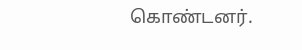கொண்டனர்.